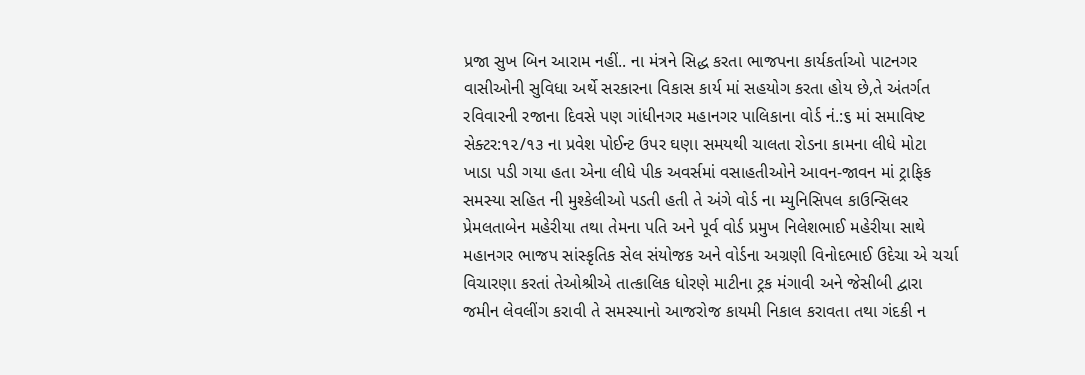પ્રજા સુખ બિન આરામ નહીં.. ના મંત્રને સિદ્ધ કરતા ભાજપના કાર્યકર્તાઓ પાટનગર વાસીઓની સુવિધા અર્થે સરકારના વિકાસ કાર્ય માં સહયોગ કરતા હોય છે,તે અંતર્ગત રવિવારની રજાના દિવસે પણ ગાંધીનગર મહાનગર પાલિકાના વોર્ડ નં.:૬ માં સમાવિષ્ટ સેક્ટર:૧૨/૧૩ ના પ્રવેશ પોઈન્ટ ઉપર ઘણા સમયથી ચાલતા રોડના કામના લીધે મોટા ખાડા પડી ગયા હતા એના લીધે પીક અવર્સમાં વસાહતીઓને આવન-જાવન માં ટ્રાફિક સમસ્યા સહિત ની મુશ્કેલીઓ પડતી હતી તે અંગે વોર્ડ ના મ્યુનિસિપલ કાઉન્સિલર પ્રેમલતાબેન મહેરીયા તથા તેમના પતિ અને પૂર્વ વોર્ડ પ્રમુખ નિલેશભાઈ મહેરીયા સાથે મહાનગર ભાજપ સાંસ્કૃતિક સેલ સંયોજક અને વોર્ડના અગ્રણી વિનોદભાઈ ઉદેચા એ ચર્ચા વિચારણા કરતાં તેઓશ્રીએ તાત્કાલિક ધોરણે માટીના ટ્રક મંગાવી અને જેસીબી દ્વારા જમીન લેવલીંગ કરાવી તે સમસ્યાનો આજરોજ કાયમી નિકાલ કરાવતા તથા ગંદકી ન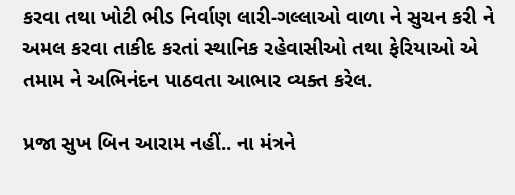કરવા તથા ખોટી ભીડ નિર્વાણ લારી-ગલ્લાઓ વાળા ને સુચન કરી ને અમલ કરવા તાકીદ કરતાં સ્થાનિક રહેવાસીઓ તથા ફેરિયાઓ એ તમામ ને અભિનંદન પાઠવતા આભાર વ્યક્ત કરેલ.

પ્રજા સુખ બિન આરામ નહીં.. ના મંત્રને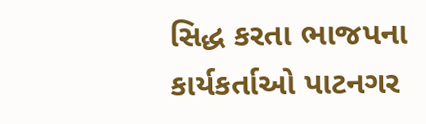સિદ્ધ કરતા ભાજપના કાર્યકર્તાઓ પાટનગર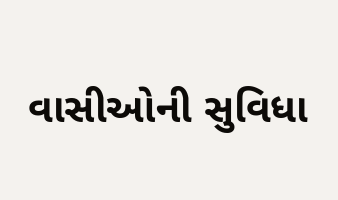વાસીઓની સુવિધા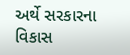અર્થે સરકારના વિકાસ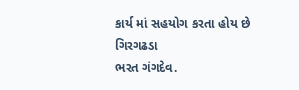કાર્ય માં સહયોગ કરતા હોય છે
ગિરગઢડા
ભરત ગંગદેવ.